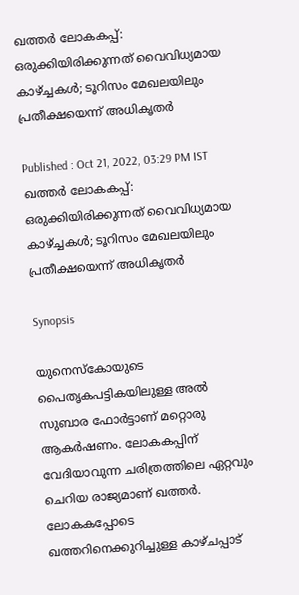ഖത്തര്‍ ലോകകപ്പ്: ഒരുക്കിയിരിക്കുന്നത് വൈവിധ്യമായ കാഴ്ച്ചകള്‍; ടൂറിസം മേഖലയിലും പ്രതീക്ഷയെന്ന് അധികൃതര്‍

Published : Oct 21, 2022, 03:29 PM IST
ഖത്തര്‍ ലോകകപ്പ്: ഒരുക്കിയിരിക്കുന്നത് വൈവിധ്യമായ കാഴ്ച്ചകള്‍; ടൂറിസം മേഖലയിലും പ്രതീക്ഷയെന്ന് അധികൃതര്‍

Synopsis

യുനെസ്‌കോയുടെ പൈതൃകപട്ടികയിലുള്ള അല്‍ സുബാര ഫോര്‍ട്ടാണ് മറ്റൊരു ആകര്‍ഷണം. ലോകകപ്പിന് വേദിയാവുന്ന ചരിത്രത്തിലെ ഏറ്റവും ചെറിയ രാജ്യമാണ് ഖത്തര്‍. ലോകകപ്പോടെ ഖത്തറിനെക്കുറിച്ചുള്ള കാഴ്ചപ്പാട്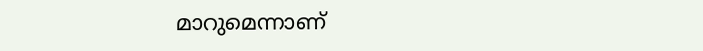മാറുമെന്നാണ്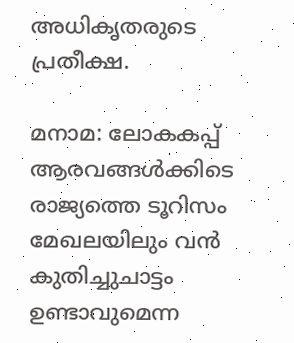അധികൃതരുടെ പ്രതീക്ഷ.

മനാമ: ലോകകപ്പ് ആരവങ്ങള്‍ക്കിടെ രാജ്യത്തെ ടൂറിസം മേഖലയിലും വന്‍ കുതിച്ചുചാട്ടം ഉണ്ടാവുമെന്ന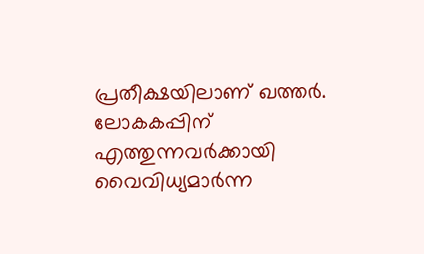പ്രതീക്ഷയിലാണ് ഖത്തര്‍. ലോകകപ്പിന് എത്തുന്നവര്‍ക്കായി വൈവിധ്യമാര്‍ന്ന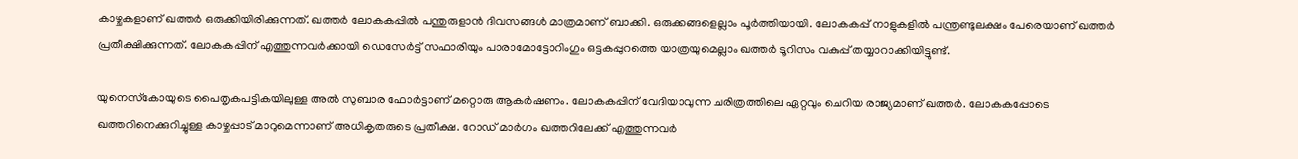കാഴ്ചകളാണ് ഖത്തര്‍ ഒരുക്കിയിരിക്കുന്നത്. ഖത്തര്‍ ലോകകപ്പില്‍ പന്തുരുളാന്‍ ദിവസങ്ങള്‍ മാത്രമാണ് ബാക്കി. ഒരുക്കങ്ങളെല്ലാം പൂര്‍ത്തിയായി. ലോകകപ്പ് നാളുകളില്‍ പന്ത്രണ്ടുലക്ഷം പേരെയാണ് ഖത്തര്‍ പ്രതീക്ഷിക്കുന്നത്. ലോകകപ്പിന് എത്തുന്നവര്‍ക്കായി ഡെസേര്‍ട്ട് സഫാരിയും പാരാമോട്ടോറിംഗും ഒട്ടകപ്പുറത്തെ യാത്രയുമെല്ലാം ഖത്തര്‍ ടൂറിസം വകുപ്പ് തയ്യാറാക്കിയിട്ടുണ്ട്.

യുനെസ്‌കോയുടെ പൈതൃകപട്ടികയിലുള്ള അല്‍ സുബാര ഫോര്‍ട്ടാണ് മറ്റൊരു ആകര്‍ഷണം. ലോകകപ്പിന് വേദിയാവുന്ന ചരിത്രത്തിലെ ഏറ്റവും ചെറിയ രാജ്യമാണ് ഖത്തര്‍. ലോകകപ്പോടെ ഖത്തറിനെക്കുറിച്ചുള്ള കാഴ്ചപ്പാട് മാറുമെന്നാണ് അധികൃതരുടെ പ്രതീക്ഷ. റോഡ് മാര്‍ഗം ഖത്തറിലേക്ക് എത്തുന്നവര്‍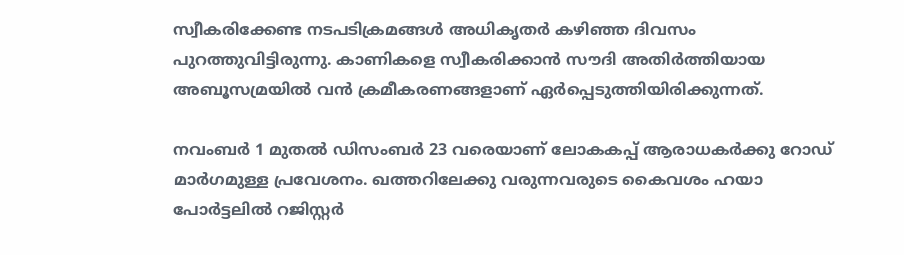സ്വീകരിക്കേണ്ട നടപടിക്രമങ്ങള്‍ അധികൃതര്‍ കഴിഞ്ഞ ദിവസം പുറത്തുവിട്ടിരുന്നു. കാണികളെ സ്വീകരിക്കാന്‍ സൗദി അതിര്‍ത്തിയായ അബൂസമ്രയില്‍ വന്‍ ക്രമീകരണങ്ങളാണ് ഏര്‍പ്പെടുത്തിയിരിക്കുന്നത്.

നവംബര്‍ 1 മുതല്‍ ഡിസംബര്‍ 23 വരെയാണ് ലോകകപ്പ് ആരാധകര്‍ക്കു റോഡ് മാര്‍ഗമുള്ള പ്രവേശനം. ഖത്തറിലേക്കു വരുന്നവരുടെ കൈവശം ഹയാ പോര്‍ട്ടലില്‍ റജിസ്റ്റര്‍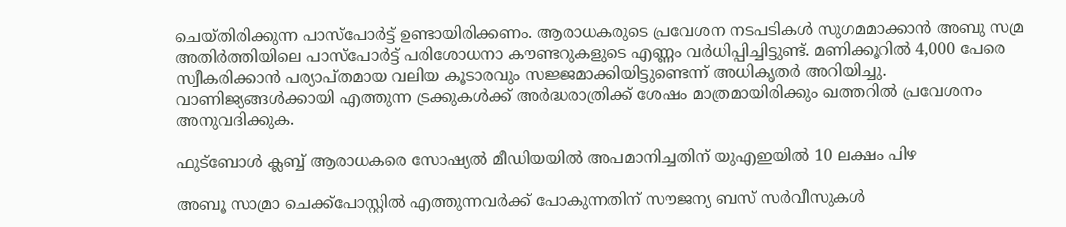ചെയ്തിരിക്കുന്ന പാസ്പോര്‍ട്ട് ഉണ്ടായിരിക്കണം. ആരാധകരുടെ പ്രവേശന നടപടികള്‍ സുഗമമാക്കാന്‍ അബു സമ്ര അതിര്‍ത്തിയിലെ പാസ്പോര്‍ട്ട് പരിശോധനാ കൗണ്ടറുകളുടെ എണ്ണം വര്‍ധിപ്പിച്ചിട്ടുണ്ട്. മണിക്കൂറില്‍ 4,000 പേരെ സ്വീകരിക്കാന്‍ പര്യാപ്തമായ വലിയ കൂടാരവും സജ്ജമാക്കിയിട്ടുണ്ടെന്ന് അധികൃതര്‍ അറിയിച്ചു. വാണിജ്യങ്ങള്‍ക്കായി എത്തുന്ന ട്രക്കുകള്‍ക്ക് അര്‍ദ്ധരാത്രിക്ക് ശേഷം മാത്രമായിരിക്കും ഖത്തറില്‍ പ്രവേശനം അനുവദിക്കുക.

ഫുട്ബോള്‍ ക്ലബ്ബ് ആരാധകരെ സോഷ്യല്‍ മീഡിയയില്‍ അപമാനിച്ചതിന് യുഎഇയില്‍ 10 ലക്ഷം പിഴ

അബൂ സാമ്രാ ചെക്ക്‌പോസ്റ്റില്‍ എത്തുന്നവര്‍ക്ക് പോകുന്നതിന് സൗജന്യ ബസ് സര്‍വീസുകള്‍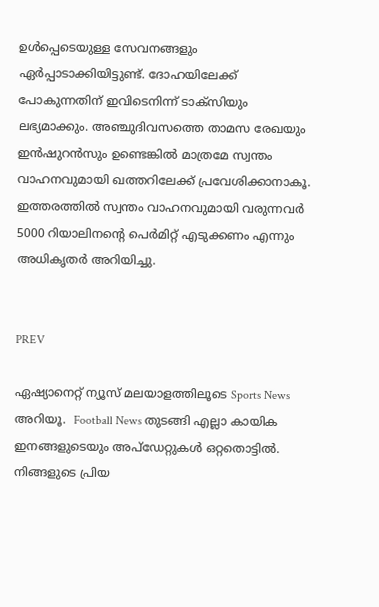ഉള്‍പ്പെടെയുള്ള സേവനങ്ങളും ഏര്‍പ്പാടാക്കിയിട്ടുണ്ട്. ദോഹയിലേക്ക് പോകുന്നതിന് ഇവിടെനിന്ന് ടാക്‌സിയും ലഭ്യമാക്കും. അഞ്ചുദിവസത്തെ താമസ രേഖയും ഇന്‍ഷുറന്‍സും ഉണ്ടെങ്കില്‍ മാത്രമേ സ്വന്തം വാഹനവുമായി ഖത്തറിലേക്ക് പ്രവേശിക്കാനാകൂ. ഇത്തരത്തില്‍ സ്വന്തം വാഹനവുമായി വരുന്നവര്‍ 5000 റിയാലിനന്റെ പെര്‍മിറ്റ് എടുക്കണം എന്നും അധികൃതര്‍ അറിയിച്ചു.


PREV

ഏഷ്യാനെറ്റ് ന്യൂസ് മലയാളത്തിലൂടെ Sports News അറിയൂ.  Football News തുടങ്ങി എല്ലാ കായിക ഇനങ്ങളുടെയും അപ്‌ഡേറ്റുകൾ ഒറ്റതൊട്ടിൽ. നിങ്ങളുടെ പ്രിയ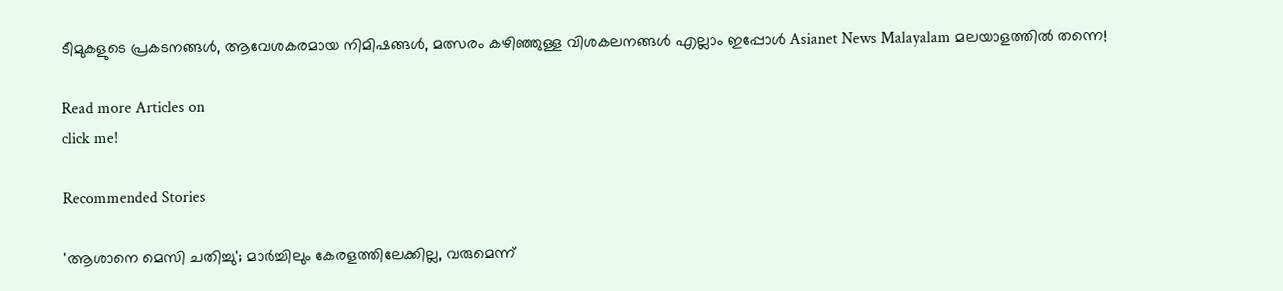ടീമുകളുടെ പ്രകടനങ്ങൾ, ആവേശകരമായ നിമിഷങ്ങൾ, മത്സരം കഴിഞ്ഞുള്ള വിശകലനങ്ങൾ എല്ലാം ഇപ്പോൾ Asianet News Malayalam മലയാളത്തിൽ തന്നെ!

Read more Articles on
click me!

Recommended Stories

'ആശാനെ മെസി ചതിച്ചു'; മാര്‍ച്ചിലും കേരളത്തിലേക്കില്ല, വരുമെന്ന്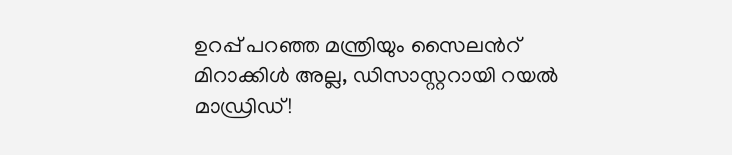ഉറപ്പ് പറഞ്ഞ മന്ത്രിയും സൈലന്‍റ്
മിറാക്കിള്‍ അല്ല, ഡിസാസ്റ്ററായി റയല്‍ മാഡ്രിഡ്!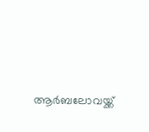ആർബലോവയ്ക്ക്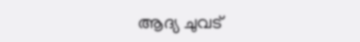ആദ്യ ചുവട്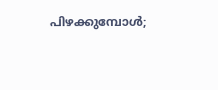പിഴക്കുമ്പോള്‍;